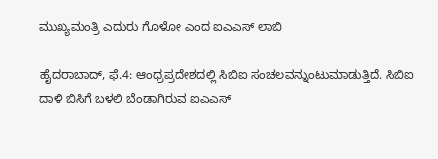ಮುಖ್ಯಮಂತ್ರಿ ಎದುರು ಗೊಳೋ ಎಂದ ಐಎಎಸ್ ಲಾಬಿ

ಹೈದರಾಬಾದ್, ಫೆ.4: ಆಂಧ್ರಪ್ರದೇಶದಲ್ಲಿ ಸಿಬಿಐ ಸಂಚಲವನ್ನುಂಟುಮಾಡುತ್ತಿದೆ. ಸಿಬಿಐ ದಾಳಿ ಬಿಸಿಗೆ ಬಳಲಿ ಬೆಂಡಾಗಿರುವ ಐಎಎಸ್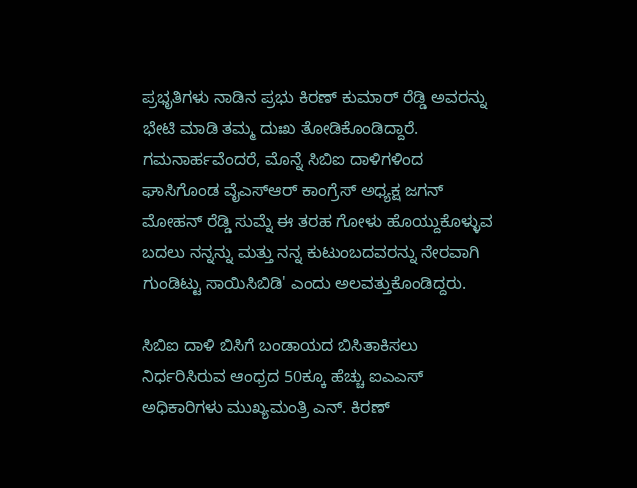ಪ್ರಭೃತಿಗಳು ನಾಡಿನ ಪ್ರಭು ಕಿರಣ್ ಕುಮಾರ್ ರೆಡ್ಡಿ ಅವರನ್ನು ಭೇಟಿ ಮಾಡಿ ತಮ್ಮ ದುಃಖ ತೋಡಿಕೊಂಡಿದ್ದಾರೆ. ಗಮನಾರ್ಹವೆಂದರೆ, ಮೊನ್ನೆ ಸಿಬಿಐ ದಾಳಿಗಳಿಂದ ಘಾಸಿಗೊಂಡ ವೈಎಸ್ಆರ್ ಕಾಂಗ್ರೆಸ್ ಅಧ್ಯಕ್ಷ ಜಗನ್ ಮೋಹನ್ ರೆಡ್ಡಿ ಸುಮ್ನೆ ಈ ತರಹ ಗೋಳು ಹೊಯ್ದುಕೊಳ್ಳುವ ಬದಲು ನನ್ನನ್ನು ಮತ್ತು ನನ್ನ ಕುಟುಂಬದವರನ್ನು ನೇರವಾಗಿ ಗುಂಡಿಟ್ಟು ಸಾಯಿಸಿಬಿಡಿ' ಎಂದು ಅಲವತ್ತುಕೊಂಡಿದ್ದರು.

ಸಿಬಿಐ ದಾಳಿ ಬಿಸಿಗೆ ಬಂಡಾಯದ ಬಿಸಿತಾಕಿಸಲು ನಿರ್ಧರಿಸಿರುವ ಆಂಧ್ರದ 50ಕ್ಕೂ ಹೆಚ್ಚು ಐಎಎಸ್ ಅಧಿಕಾರಿಗಳು ಮುಖ್ಯಮಂತ್ರಿ ಎನ್. ಕಿರಣ್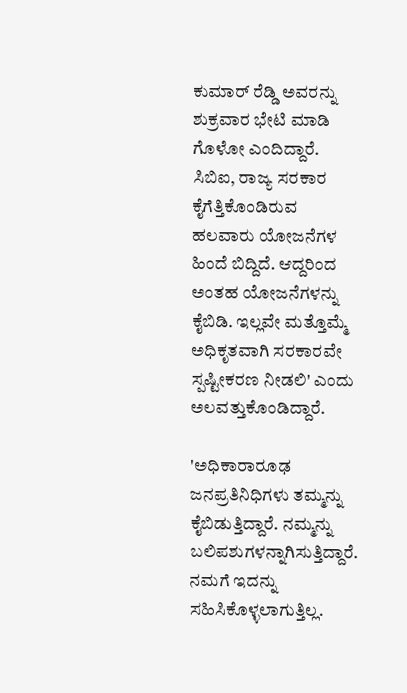ಕುಮಾರ್ ರೆಡ್ಡಿ ಅವರನ್ನು ಶುಕ್ರವಾರ ಭೇಟಿ ಮಾಡಿ ಗೊಳೋ ಎಂದಿದ್ದಾರೆ. ಸಿಬಿಐ, ರಾಜ್ಯ ಸರಕಾರ ಕೈಗೆತ್ತಿಕೊಂಡಿರುವ ಹಲವಾರು ಯೋಜನೆಗಳ ಹಿಂದೆ ಬಿದ್ದಿದೆ. ಆದ್ದರಿಂದ ಅಂತಹ ಯೋಜನೆಗಳನ್ನು ಕೈಬಿಡಿ. ಇಲ್ಲವೇ ಮತ್ತೊಮ್ಮೆ ಅಧಿಕೃತವಾಗಿ ಸರಕಾರವೇ ಸ್ಪಷ್ಟೀಕರಣ ನೀಡಲಿ' ಎಂದು ಅಲವತ್ತುಕೊಂಡಿದ್ದಾರೆ.

'ಅಧಿಕಾರಾರೂಢ ಜನಪ್ರತಿನಿಧಿಗಳು ತಮ್ಮನ್ನು ಕೈಬಿಡುತ್ತಿದ್ದಾರೆ. ನಮ್ಮನ್ನು ಬಲಿಪಶುಗಳನ್ನಾಗಿಸುತ್ತಿದ್ದಾರೆ. ನಮಗೆ ಇದನ್ನು ಸಹಿಸಿಕೊಳ್ಳಲಾಗುತ್ತಿಲ್ಲ.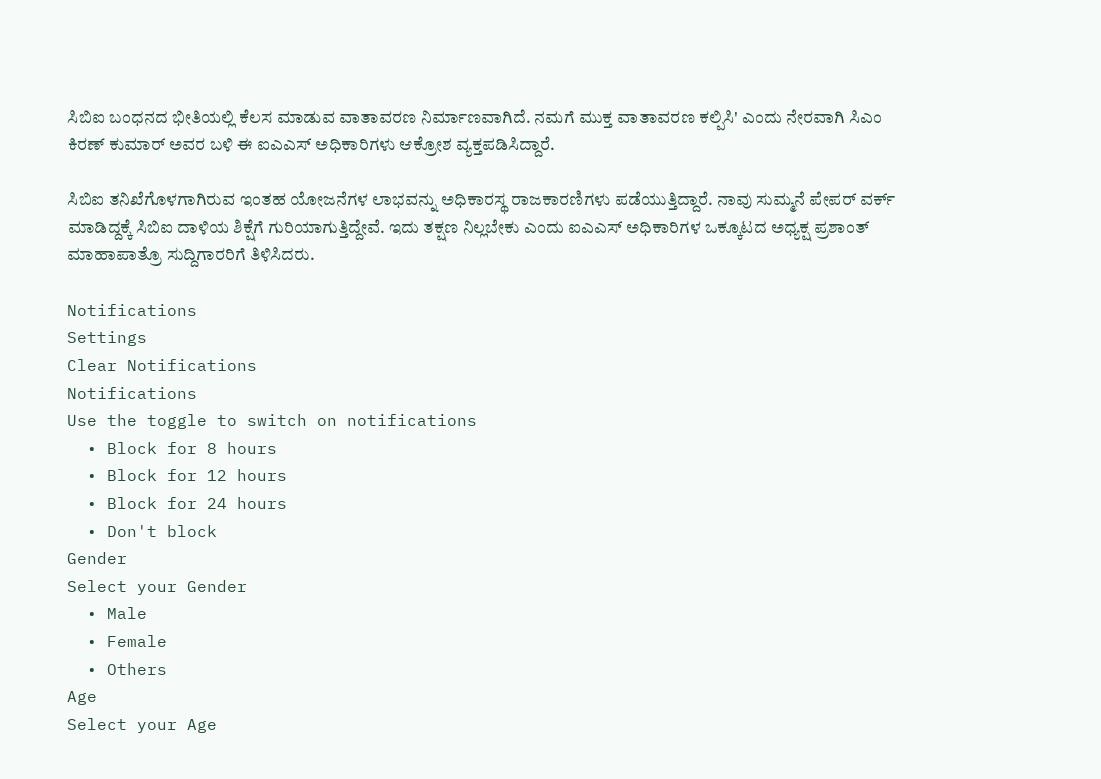ಸಿಬಿಐ ಬಂಧನದ ಭೀತಿಯಲ್ಲಿ ಕೆಲಸ ಮಾಡುವ ವಾತಾವರಣ ನಿರ್ಮಾಣವಾಗಿದೆ. ನಮಗೆ ಮುಕ್ತ ವಾತಾವರಣ ಕಲ್ಪಿಸಿ' ಎಂದು ನೇರವಾಗಿ ಸಿಎಂ ಕಿರಣ್ ಕುಮಾರ್ ಅವರ ಬಳಿ ಈ ಐಎಎಸ್ ಅಧಿಕಾರಿಗಳು ಆಕ್ರೋಶ ವ್ಯಕ್ತಪಡಿಸಿದ್ದಾರೆ.

ಸಿಬಿಐ ತನಿಖೆಗೊಳಗಾಗಿರುವ ಇಂತಹ ಯೋಜನೆಗಳ ಲಾಭವನ್ನು ಅಧಿಕಾರಸ್ಥ ರಾಜಕಾರಣಿಗಳು ಪಡೆಯುತ್ತಿದ್ದಾರೆ. ನಾವು ಸುಮ್ಮನೆ ಪೇಪರ್ ವರ್ಕ್ ಮಾಡಿದ್ದಕ್ಕೆ ಸಿಬಿಐ ದಾಳಿಯ ಶಿಕ್ಷೆಗೆ ಗುರಿಯಾಗುತ್ತಿದ್ದೇವೆ. ಇದು ತಕ್ಷಣ ನಿಲ್ಲಬೇಕು ಎಂದು ಐಎಎಸ್ ಅಧಿಕಾರಿಗಳ ಒಕ್ಕೂಟದ ಅಧ್ಯಕ್ಷ ಪ್ರಶಾಂತ್ ಮಾಹಾಪಾತ್ರೊ ಸುದ್ದಿಗಾರರಿಗೆ ತಿಳಿಸಿದರು.

Notifications
Settings
Clear Notifications
Notifications
Use the toggle to switch on notifications
  • Block for 8 hours
  • Block for 12 hours
  • Block for 24 hours
  • Don't block
Gender
Select your Gender
  • Male
  • Female
  • Others
Age
Select your Age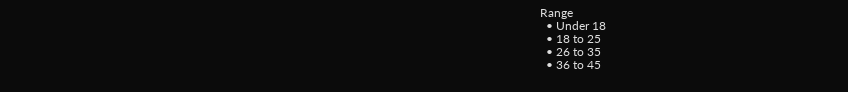Range
  • Under 18
  • 18 to 25
  • 26 to 35
  • 36 to 45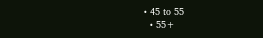• 45 to 55
  • 55+